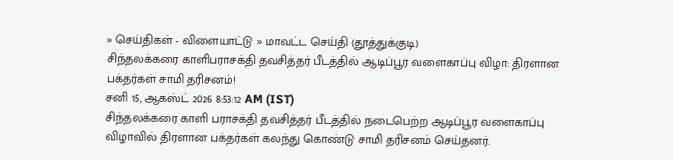» செய்திகள் - விளையாட்டு » மாவட்ட செய்தி (தூத்துக்குடி)
சிந்தலக்கரை காளிபராசக்தி தவசித்தர் பீடத்தில் ஆடிப்பூர வளைகாப்பு விழா: திரளான பக்தர்கள் சாமி தரிசனம்!
சனி 15, ஆகஸ்ட் 2026 8:53:12 AM (IST)
சிந்தலக்கரை காளி பராசக்தி தவசித்தர் பீடத்தில் நடைபெற்ற ஆடிப்பூர வளைகாப்பு விழாவில் திரளான பக்தர்கள் கலந்து கொண்டு சாமி தரிசனம் செய்தனர்.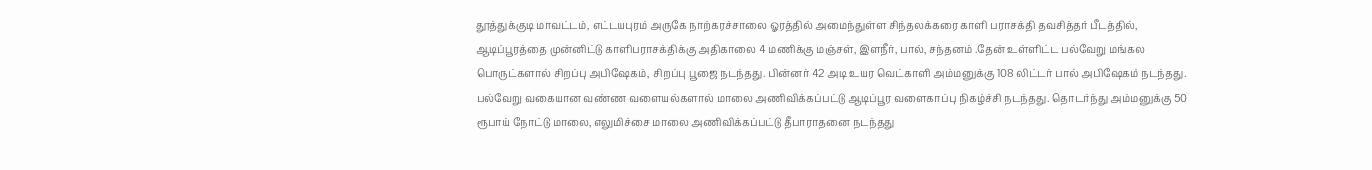தூத்துக்குடி மாவட்டம், எட்டயபுரம் அருகே நாற்கரச்சாலை ஓரத்தில் அமைந்துள்ள சிந்தலக்கரை காளி பராசக்தி தவசித்தர் பீடத்தில், ஆடிப்பூரத்தை முன்னிட்டு காளிபராசக்திக்கு அதிகாலை 4 மணிக்கு மஞ்சள், இளநீர், பால், சந்தனம் .தேன் உள்ளிட்ட பல்வேறு மங்கல பொருட்களால் சிறப்பு அபிஷேகம், சிறப்பு பூஜை நடந்தது. பின்னர் 42 அடி உயர வெட்காளி அம்மனுக்கு 108 லிட்டர் பால் அபிஷேகம் நடந்தது. பல்வேறு வகையான வண்ண வளையல்களால் மாலை அணிவிக்கப்பட்டு ஆடிப்பூர வளைகாப்பு நிகழ்ச்சி நடந்தது. தொடர்ந்து அம்மனுக்கு 50 ரூபாய் நோட்டு மாலை, எலுமிச்சை மாலை அணிவிக்கப்பட்டு தீபாராதனை நடந்தது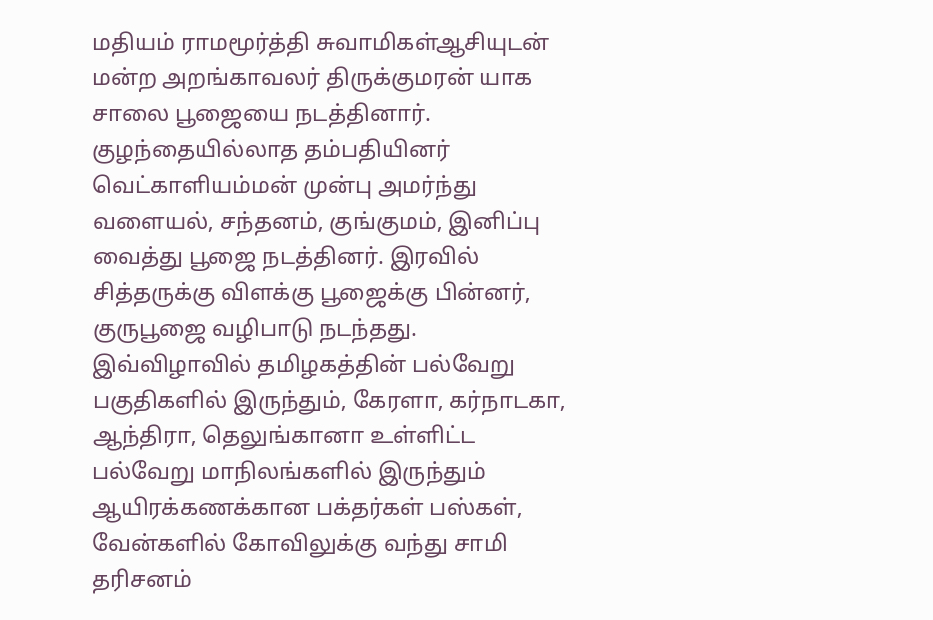மதியம் ராமமூர்த்தி சுவாமிகள்ஆசியுடன் மன்ற அறங்காவலர் திருக்குமரன் யாக சாலை பூஜையை நடத்தினார். குழந்தையில்லாத தம்பதியினர் வெட்காளியம்மன் முன்பு அமர்ந்து வளையல், சந்தனம், குங்குமம், இனிப்பு வைத்து பூஜை நடத்தினர். இரவில் சித்தருக்கு விளக்கு பூஜைக்கு பின்னர், குருபூஜை வழிபாடு நடந்தது. இவ்விழாவில் தமிழகத்தின் பல்வேறு பகுதிகளில் இருந்தும், கேரளா, கர்நாடகா, ஆந்திரா, தெலுங்கானா உள்ளிட்ட பல்வேறு மாநிலங்களில் இருந்தும் ஆயிரக்கணக்கான பக்தர்கள் பஸ்கள், வேன்களில் கோவிலுக்கு வந்து சாமி தரிசனம்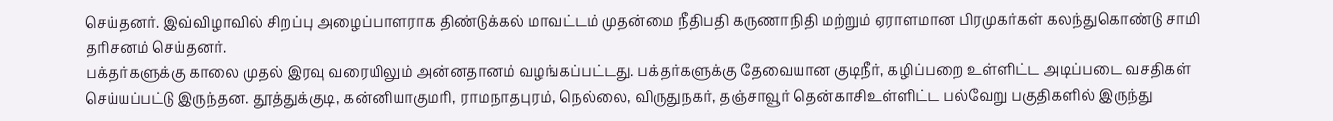செய்தனர். இவ்விழாவில் சிறப்பு அழைப்பாளராக திண்டுக்கல் மாவட்டம் முதன்மை நீதிபதி கருணாநிதி மற்றும் ஏராளமான பிரமுகர்கள் கலந்துகொண்டு சாமி தரிசனம் செய்தனர்.
பக்தர்களுக்கு காலை முதல் இரவு வரையிலும் அன்னதானம் வழங்கப்பட்டது. பக்தர்களுக்கு தேவையான குடிநீர், கழிப்பறை உள்ளிட்ட அடிப்படை வசதிகள் செய்யப்பட்டு இருந்தன. தூத்துக்குடி, கன்னியாகுமரி, ராமநாதபுரம், நெல்லை, விருதுநகர், தஞ்சாவூர் தென்காசிஉள்ளிட்ட பல்வேறு பகுதிகளில் இருந்து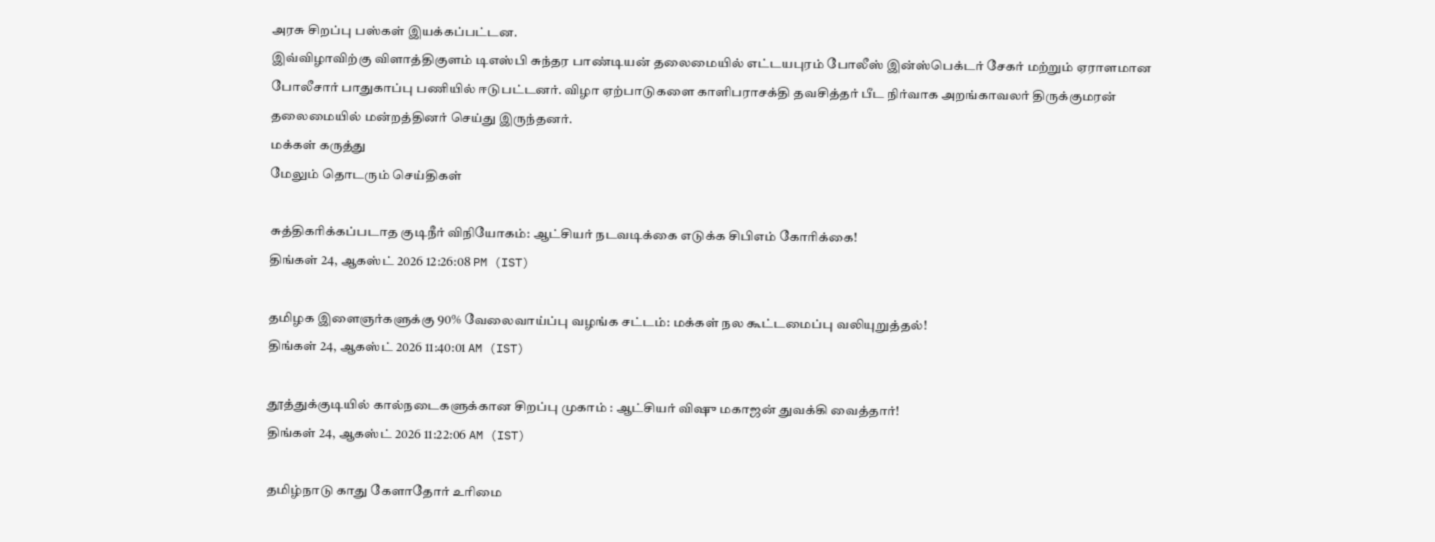அரசு சிறப்பு பஸ்கள் இயக்கப்பட்டன.
இவ்விழாவிற்கு விளாத்திகுளம் டிஎஸ்பி சுந்தர பாண்டியன் தலைமையில் எட்டயபுரம் போலீஸ் இன்ஸ்பெக்டர் சேகர் மற்றும் ஏராளமான போலீசார் பாதுகாப்பு பணியில் ஈடுபட்டனர். விழா ஏற்பாடுகளை காளிபராசக்தி தவசித்தர் பீட நிர்வாக அறங்காவலர் திருக்குமரன் தலைமையில் மன்றத்தினர் செய்து இருந்தனர்.
மக்கள் கருத்து
மேலும் தொடரும் செய்திகள்

சுத்திகரிக்கப்படாத குடிநீர் விநியோகம்: ஆட்சியர் நடவடிக்கை எடுக்க சிபிஎம் கோரிக்கை!
திங்கள் 24, ஆகஸ்ட் 2026 12:26:08 PM (IST)

தமிழக இளைஞர்களுக்கு 90% வேலைவாய்ப்பு வழங்க சட்டம்: மக்கள் நல கூட்டமைப்பு வலியுறுத்தல்!
திங்கள் 24, ஆகஸ்ட் 2026 11:40:01 AM (IST)

தூத்துக்குடியில் கால்நடைகளுக்கான சிறப்பு முகாம் : ஆட்சியர் விஷு மகாஜன் துவக்கி வைத்தார்!
திங்கள் 24, ஆகஸ்ட் 2026 11:22:06 AM (IST)

தமிழ்நாடு காது கேளாதோர் உரிமை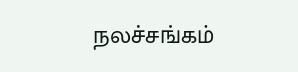நலச்சங்கம்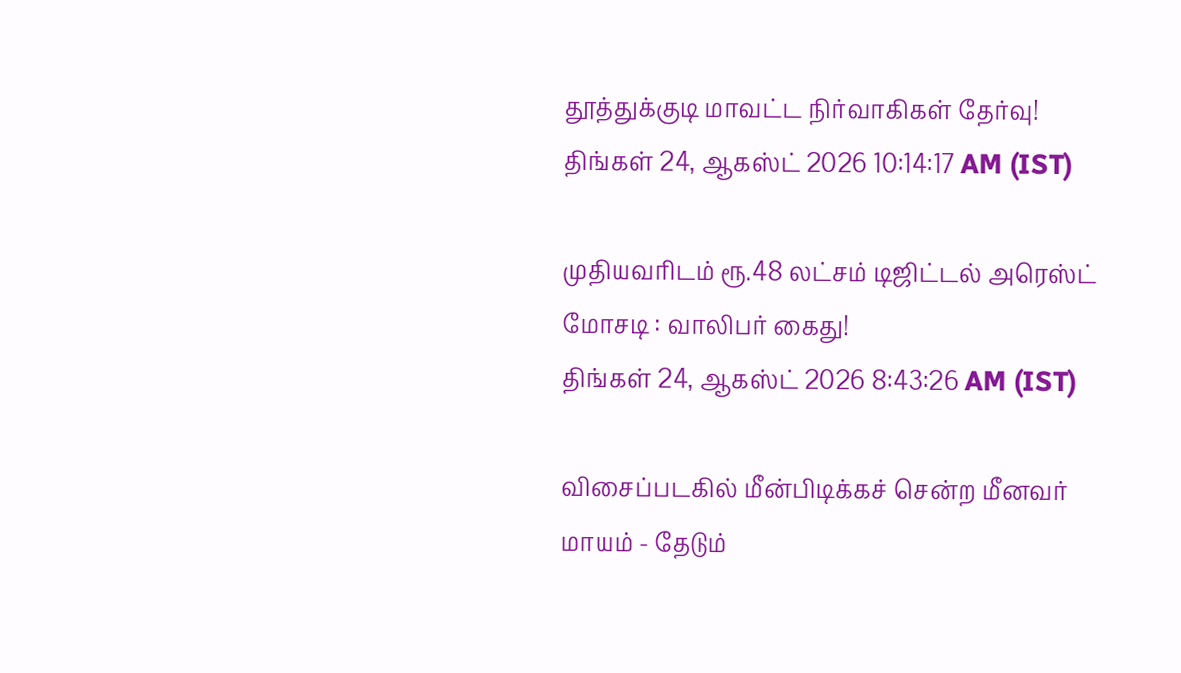தூத்துக்குடி மாவட்ட நிர்வாகிகள் தேர்வு!
திங்கள் 24, ஆகஸ்ட் 2026 10:14:17 AM (IST)

முதியவரிடம் ரூ.48 லட்சம் டிஜிட்டல் அரெஸ்ட் மோசடி : வாலிபர் கைது!
திங்கள் 24, ஆகஸ்ட் 2026 8:43:26 AM (IST)

விசைப்படகில் மீன்பிடிக்கச் சென்ற மீனவர் மாயம் - தேடும்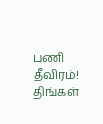பணி தீவிரம்!
திங்கள்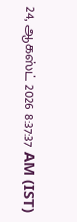24, ஆகஸ்ட் 2026 8:37:37 AM (IST)